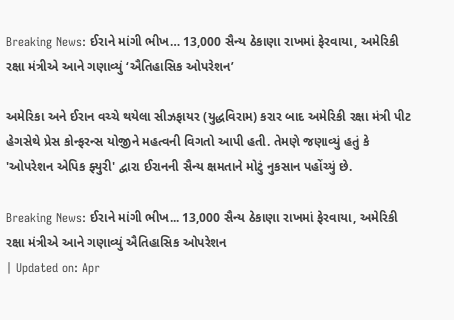Breaking News: ઈરાને માંગી ભીખ… 13,000 સૈન્ય ઠેકાણા રાખમાં ફેરવાયા, અમેરિકી રક્ષા મંત્રીએ આને ગણાવ્યું ‘ઐતિહાસિક ઓપરેશન’

અમેરિકા અને ઈરાન વચ્ચે થયેલા સીઝફાયર (યુદ્ધવિરામ) કરાર બાદ અમેરિકી રક્ષા મંત્રી પીટ હેગસેથે પ્રેસ કોન્ફરન્સ યોજીને મહત્વની વિગતો આપી હતી. તેમણે જણાવ્યું હતું કે 'ઓપરેશન એપિક ફ્યુરી' દ્વારા ઈરાનની સૈન્ય ક્ષમતાને મોટું નુકસાન પહોંચ્યું છે.

Breaking News: ઈરાને માંગી ભીખ... 13,000 સૈન્ય ઠેકાણા રાખમાં ફેરવાયા, અમેરિકી રક્ષા મંત્રીએ આને ગણાવ્યું ઐતિહાસિક ઓપરેશન
| Updated on: Apr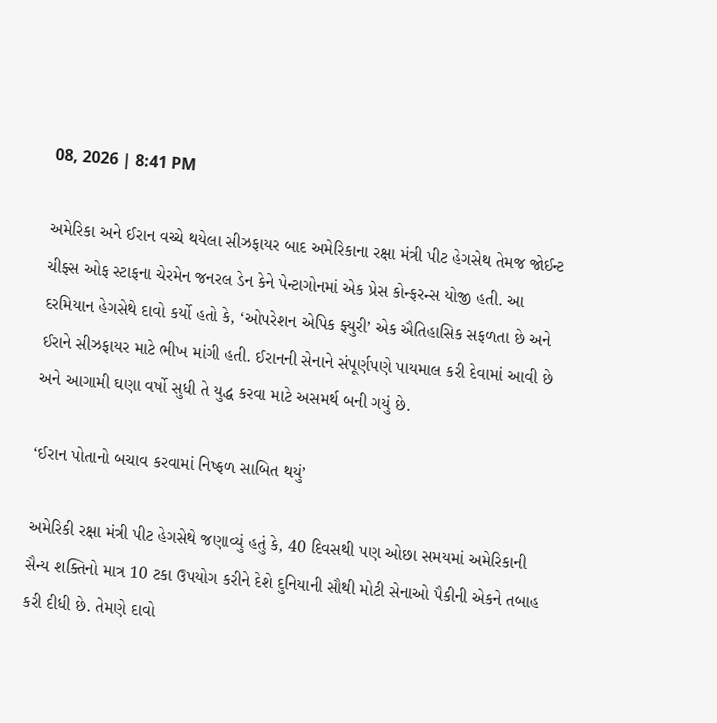08, 2026 | 8:41 PM

અમેરિકા અને ઈરાન વચ્ચે થયેલા સીઝફાયર બાદ અમેરિકાના રક્ષા મંત્રી પીટ હેગસેથ તેમજ જોઈન્ટ ચીફ્સ ઓફ સ્ટાફના ચેરમેન જનરલ ડેન કેને પેન્ટાગોનમાં એક પ્રેસ કોન્ફરન્સ યોજી હતી. આ દરમિયાન હેગસેથે દાવો કર્યો હતો કે, ‘ઓપરેશન એપિક ફ્યુરી’ એક ઐતિહાસિક સફળતા છે અને ઈરાને સીઝફાયર માટે ભીખ માંગી હતી. ઈરાનની સેનાને સંપૂર્ણપણે પાયમાલ કરી દેવામાં આવી છે અને આગામી ઘણા વર્ષો સુધી તે યુદ્ધ કરવા માટે અસમર્થ બની ગયું છે.

‘ઈરાન પોતાનો બચાવ કરવામાં નિષ્ફળ સાબિત થયું’

અમેરિકી રક્ષા મંત્રી પીટ હેગસેથે જણાવ્યું હતું કે, 40 દિવસથી પણ ઓછા સમયમાં અમેરિકાની સૈન્ય શક્તિનો માત્ર 10 ટકા ઉપયોગ કરીને દેશે દુનિયાની સૌથી મોટી સેનાઓ પૈકીની એકને તબાહ કરી દીધી છે. તેમણે દાવો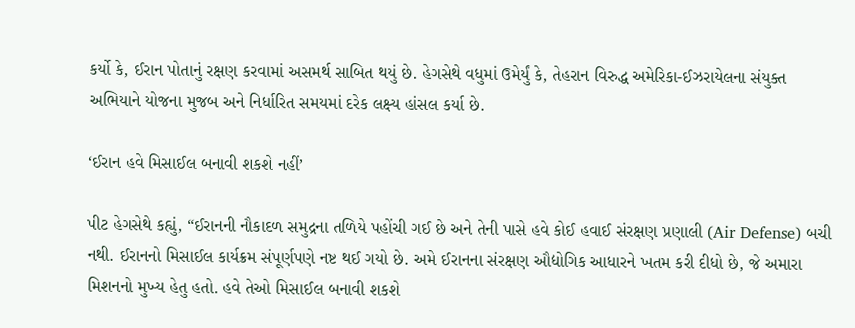કર્યો કે, ઈરાન પોતાનું રક્ષણ કરવામાં અસમર્થ સાબિત થયું છે. હેગસેથે વધુમાં ઉમેર્યું કે, તેહરાન વિરુદ્ધ અમેરિકા-ઈઝરાયેલના સંયુક્ત અભિયાને યોજના મુજબ અને નિર્ધારિત સમયમાં દરેક લક્ષ્ય હાંસલ કર્યા છે.

‘ઈરાન હવે મિસાઈલ બનાવી શકશે નહીં’

પીટ હેગસેથે કહ્યું, “ઈરાનની નૌકાદળ સમુદ્રના તળિયે પહોંચી ગઈ છે અને તેની પાસે હવે કોઈ હવાઈ સંરક્ષણ પ્રણાલી (Air Defense) બચી નથી. ઈરાનનો મિસાઈલ કાર્યક્રમ સંપૂર્ણપણે નષ્ટ થઈ ગયો છે. અમે ઈરાનના સંરક્ષણ ઔદ્યોગિક આધારને ખતમ કરી દીધો છે, જે અમારા મિશનનો મુખ્ય હેતુ હતો. હવે તેઓ મિસાઈલ બનાવી શકશે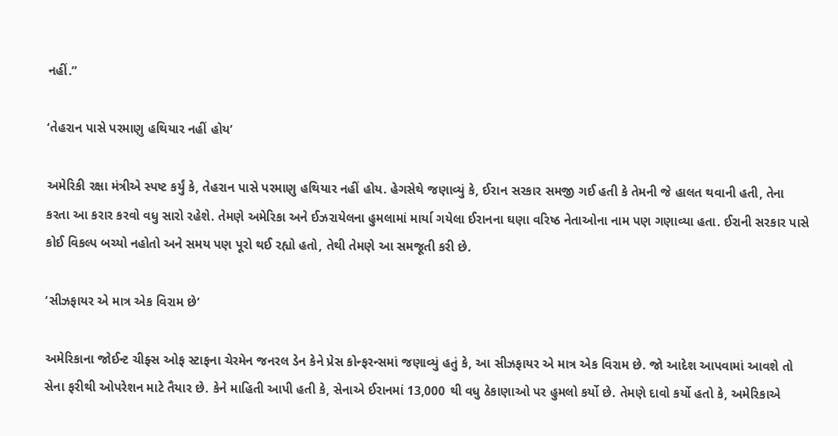નહીં.”

‘તેહરાન પાસે પરમાણુ હથિયાર નહીં હોય’

અમેરિકી રક્ષા મંત્રીએ સ્પષ્ટ કર્યું કે, તેહરાન પાસે પરમાણુ હથિયાર નહીં હોય. હેગસેથે જણાવ્યું કે, ઈરાન સરકાર સમજી ગઈ હતી કે તેમની જે હાલત થવાની હતી, તેના કરતા આ કરાર કરવો વધુ સારો રહેશે. તેમણે અમેરિકા અને ઈઝરાયેલના હુમલામાં માર્યા ગયેલા ઈરાનના ઘણા વરિષ્ઠ નેતાઓના નામ પણ ગણાવ્યા હતા. ઈરાની સરકાર પાસે કોઈ વિકલ્પ બચ્યો નહોતો અને સમય પણ પૂરો થઈ રહ્યો હતો, તેથી તેમણે આ સમજૂતી કરી છે.

‘સીઝફાયર એ માત્ર એક વિરામ છે’

અમેરિકાના જોઈન્ટ ચીફ્સ ઓફ સ્ટાફના ચેરમેન જનરલ ડેન કેને પ્રેસ કોન્ફરન્સમાં જણાવ્યું હતું કે, આ સીઝફાયર એ માત્ર એક વિરામ છે. જો આદેશ આપવામાં આવશે તો સેના ફરીથી ઓપરેશન માટે તૈયાર છે. કેને માહિતી આપી હતી કે, સેનાએ ઈરાનમાં 13,000 થી વધુ ઠેકાણાઓ પર હુમલો કર્યો છે. તેમણે દાવો કર્યો હતો કે, અમેરિકાએ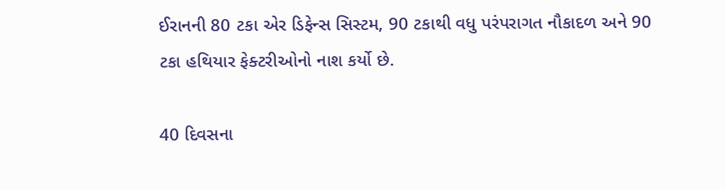ઈરાનની 80 ટકા એર ડિફેન્સ સિસ્ટમ, 90 ટકાથી વધુ પરંપરાગત નૌકાદળ અને 90 ટકા હથિયાર ફેક્ટરીઓનો નાશ કર્યો છે.

40 દિવસના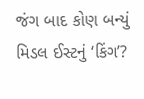જંગ બાદ કોણ બન્યું મિડલ ઈસ્ટનું ‘કિંગ’?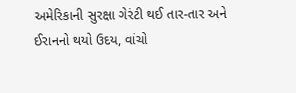અમેરિકાની સુરક્ષા ગેરંટી થઈ તાર-તાર અને ઈરાનનો થયો ઉદય, વાંચો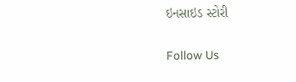ઇનસાઇડ સ્ટોરી

Follow Us